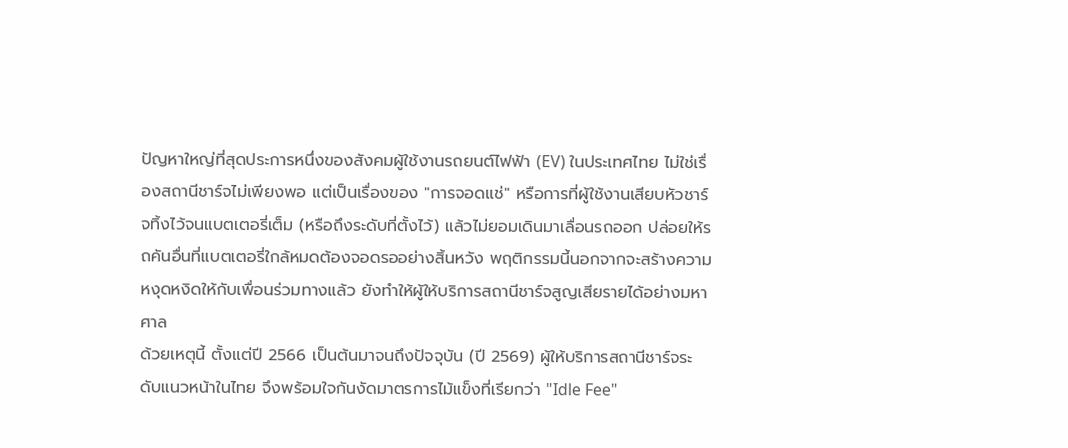ปัญหาใหญ่ที่สุดประการหนึ่งของสังคมผู้ใช้งานรถยนต์ไฟฟ้า (EV) ในประเทศไทย ไม่ใช่เรื่องสถานีชาร์จไม่เพียงพอ แต่เป็นเรื่องของ "การจอดแช่" หรือการที่ผู้ใช้งานเสียบหัวชาร์จทิ้งไว้จนแบตเตอรี่เต็ม (หรือถึงระดับที่ตั้งไว้) แล้วไม่ยอมเดินมาเลื่อนรถออก ปล่อยให้รถคันอื่นที่แบตเตอรี่ใกล้หมดต้องจอดรออย่างสิ้นหวัง พฤติกรรมนี้นอกจากจะสร้างความหงุดหงิดให้กับเพื่อนร่วมทางแล้ว ยังทำให้ผู้ให้บริการสถานีชาร์จสูญเสียรายได้อย่างมหาศาล
ด้วยเหตุนี้ ตั้งแต่ปี 2566 เป็นต้นมาจนถึงปัจจุบัน (ปี 2569) ผู้ให้บริการสถานีชาร์จระดับแนวหน้าในไทย จึงพร้อมใจกันงัดมาตรการไม้แข็งที่เรียกว่า "Idle Fee"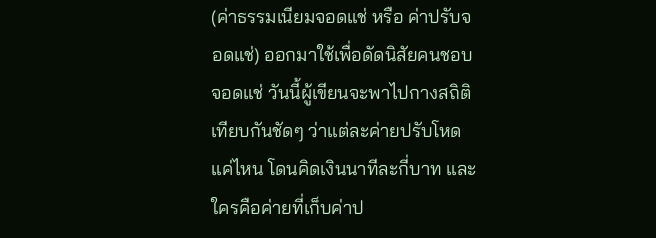(ค่าธรรมเนียมจอดแช่ หรือ ค่าปรับจอดแช่) ออกมาใช้เพื่อดัดนิสัยคนชอบจอดแช่ วันนี้ผู้เขียนจะพาไปกางสถิติเทียบกันชัดๆ ว่าแต่ละค่ายปรับโหดแค่ไหน โดนคิดเงินนาทีละกี่บาท และใครคือค่ายที่เก็บค่าป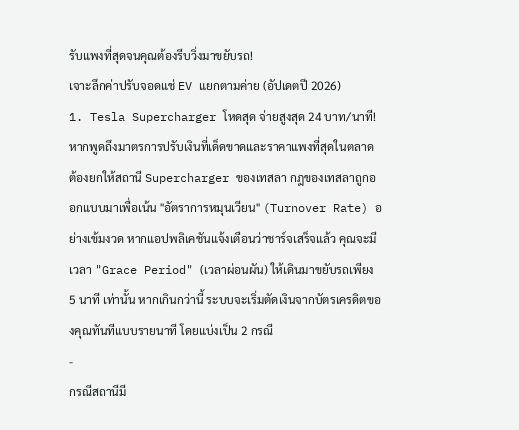รับแพงที่สุดจนคุณต้องรีบวิ่งมาขยับรถ!
เจาะลึกค่าปรับจอดแช่ EV แยกตามค่าย (อัปเดตปี 2026)
1. Tesla Supercharger โหดสุด จ่ายสูงสุด 24 บาท/นาที!
หากพูดถึงมาตรการปรับเงินที่เด็ดขาดและราคาแพงที่สุดในตลาด ต้องยกให้สถานี Supercharger ของเทสลา กฎของเทสลาถูกออกแบบมาเพื่อเน้น "อัตราการหมุนเวียน" (Turnover Rate) อย่างเข้มงวด หากแอปพลิเคชันแจ้งเตือนว่าชาร์จเสร็จแล้ว คุณจะมีเวลา "Grace Period" (เวลาผ่อนผัน) ให้เดินมาขยับรถเพียง 5 นาที เท่านั้น หากเกินกว่านี้ ระบบจะเริ่มตัดเงินจากบัตรเครดิตของคุณทันทีแบบรายนาที โดยแบ่งเป็น 2 กรณี
-
กรณีสถานีมี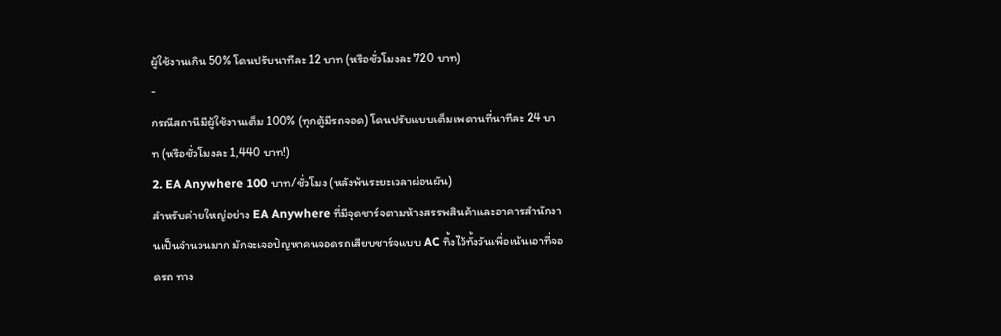ผู้ใช้งานเกิน 50% โดนปรับนาทีละ 12 บาท (หรือชั่วโมงละ 720 บาท)
-
กรณีสถานีมีผู้ใช้งานเต็ม 100% (ทุกตู้มีรถจอด) โดนปรับแบบเต็มเพดานที่นาทีละ 24 บาท (หรือชั่วโมงละ 1,440 บาท!)
2. EA Anywhere 100 บาท/ชั่วโมง (หลังพ้นระยะเวลาผ่อนผัน)
สำหรับค่ายใหญ่อย่าง EA Anywhere ที่มีจุดชาร์จตามห้างสรรพสินค้าและอาคารสำนักงานเป็นจำนวนมาก มักจะเจอปัญหาคนจอดรถเสียบชาร์จแบบ AC ทิ้งไว้ทั้งวันเพื่อเน้นเอาที่จอดรถ ทาง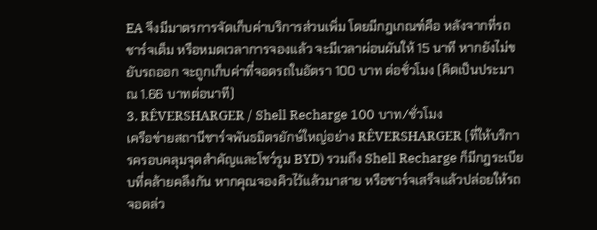EA จึงมีมาตรการจัดเก็บค่าบริการส่วนเพิ่ม โดยมีกฎเกณฑ์คือ หลังจากที่รถชาร์จเต็ม หรือหมดเวลาการจองแล้ว จะมีเวลาผ่อนผันให้ 15 นาที หากยังไม่ขยับรถออก จะถูกเก็บค่าที่จอดรถในอัตรา 100 บาท ต่อชั่วโมง (คิดเป็นประมาณ 1.66 บาทต่อนาที)
3. RÊVERSHARGER / Shell Recharge 100 บาท/ชั่วโมง
เครือข่ายสถานีชาร์จพันธมิตรยักษ์ใหญ่อย่าง RÊVERSHARGER (ที่ให้บริการครอบคลุมจุดสำคัญและโชว์รูม BYD) รวมถึง Shell Recharge ก็มีกฎระเบียบที่คล้ายคลึงกัน หากคุณจองคิวไว้แล้วมาสาย หรือชาร์จเสร็จแล้วปล่อยให้รถจอดล่ว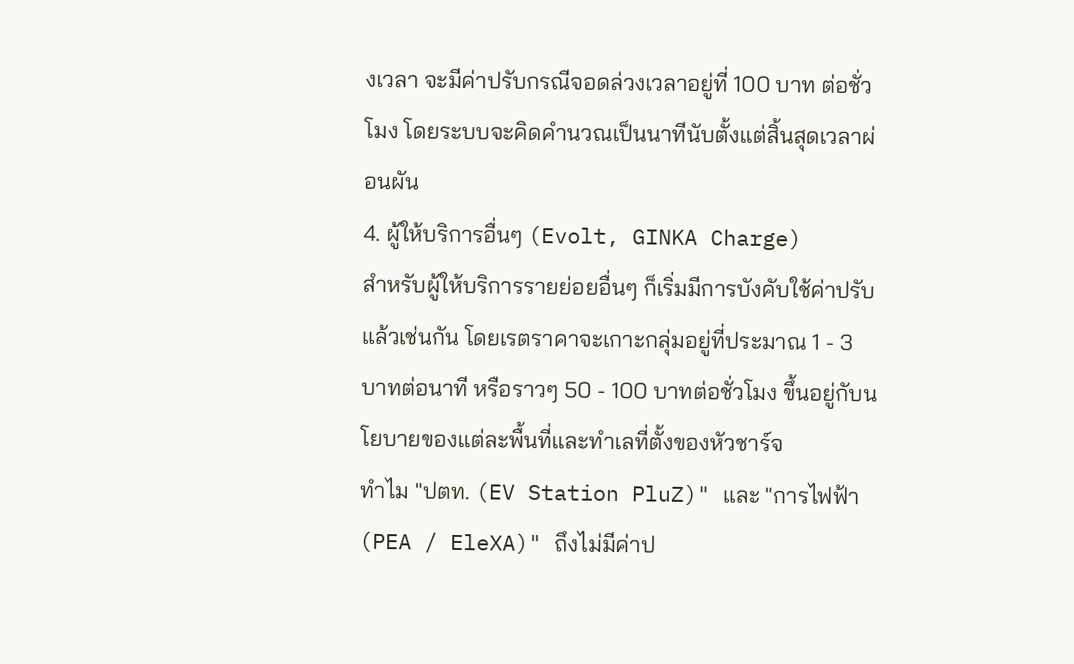งเวลา จะมีค่าปรับกรณีจอดล่วงเวลาอยู่ที่ 100 บาท ต่อชั่วโมง โดยระบบจะคิดคำนวณเป็นนาทีนับตั้งแต่สิ้นสุดเวลาผ่อนผัน
4. ผู้ให้บริการอื่นๆ (Evolt, GINKA Charge)
สำหรับผู้ให้บริการรายย่อยอื่นๆ ก็เริ่มมีการบังคับใช้ค่าปรับแล้วเช่นกัน โดยเรตราคาจะเกาะกลุ่มอยู่ที่ประมาณ 1 - 3 บาทต่อนาที หรือราวๆ 50 - 100 บาทต่อชั่วโมง ขึ้นอยู่กับนโยบายของแต่ละพื้นที่และทำเลที่ตั้งของหัวชาร์จ
ทำไม "ปตท. (EV Station PluZ)" และ "การไฟฟ้า (PEA / EleXA)" ถึงไม่มีค่าป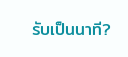รับเป็นนาที?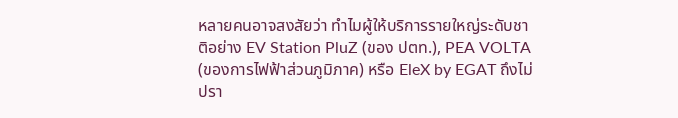หลายคนอาจสงสัยว่า ทำไมผู้ให้บริการรายใหญ่ระดับชาติอย่าง EV Station PluZ (ของ ปตท.), PEA VOLTA (ของการไฟฟ้าส่วนภูมิภาค) หรือ EleX by EGAT ถึงไม่ปรา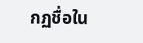กฏชื่อใน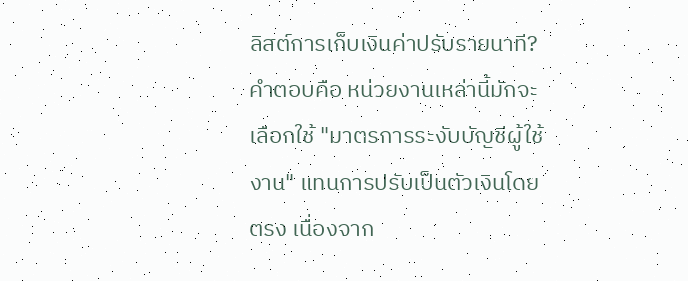ลิสต์การเก็บเงินค่าปรับรายนาที?
คำตอบคือ หน่วยงานเหล่านี้มักจะเลือกใช้ "มาตรการระงับบัญชีผู้ใช้งาน" แทนการปรับเป็นตัวเงินโดยตรง เนื่องจาก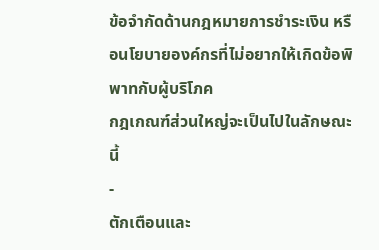ข้อจำกัดด้านกฎหมายการชำระเงิน หรือนโยบายองค์กรที่ไม่อยากให้เกิดข้อพิพาทกับผู้บริโภค
กฎเกณฑ์ส่วนใหญ่จะเป็นไปในลักษณะนี้
-
ตักเตือนและ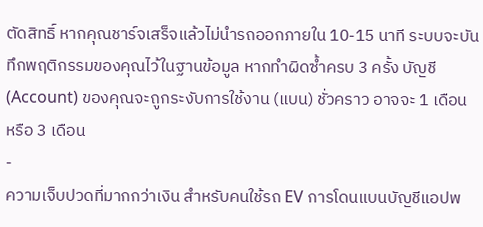ตัดสิทธิ์ หากคุณชาร์จเสร็จแล้วไม่นำรถออกภายใน 10-15 นาที ระบบจะบันทึกพฤติกรรมของคุณไว้ในฐานข้อมูล หากทำผิดซ้ำครบ 3 ครั้ง บัญชี (Account) ของคุณจะถูกระงับการใช้งาน (แบน) ชั่วคราว อาจจะ 1 เดือน หรือ 3 เดือน
-
ความเจ็บปวดที่มากกว่าเงิน สำหรับคนใช้รถ EV การโดนแบนบัญชีแอปพ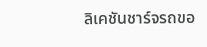ลิเคชันชาร์จรถขอ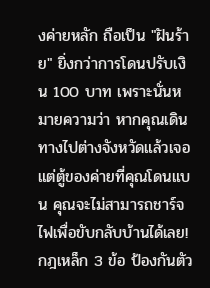งค่ายหลัก ถือเป็น "ฝันร้าย" ยิ่งกว่าการโดนปรับเงิน 100 บาท เพราะนั่นหมายความว่า หากคุณเดินทางไปต่างจังหวัดแล้วเจอแต่ตู้ของค่ายที่คุณโดนแบน คุณจะไม่สามารถชาร์จไฟเพื่อขับกลับบ้านได้เลย!
กฎเหล็ก 3 ข้อ ป้องกันตัว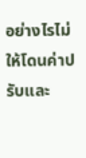อย่างไรไม่ให้โดนค่าปรับและ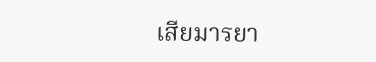เสียมารยา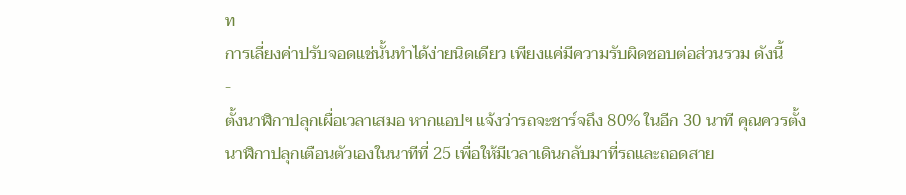ท
การเลี่ยงค่าปรับจอดแช่นั้นทำได้ง่ายนิดเดียว เพียงแค่มีความรับผิดชอบต่อส่วนรวม ดังนี้
-
ตั้งนาฬิกาปลุกเผื่อเวลาเสมอ หากแอปฯ แจ้งว่ารถจะชาร์จถึง 80% ในอีก 30 นาที คุณควรตั้งนาฬิกาปลุกเตือนตัวเองในนาทีที่ 25 เพื่อให้มีเวลาเดินกลับมาที่รถและถอดสาย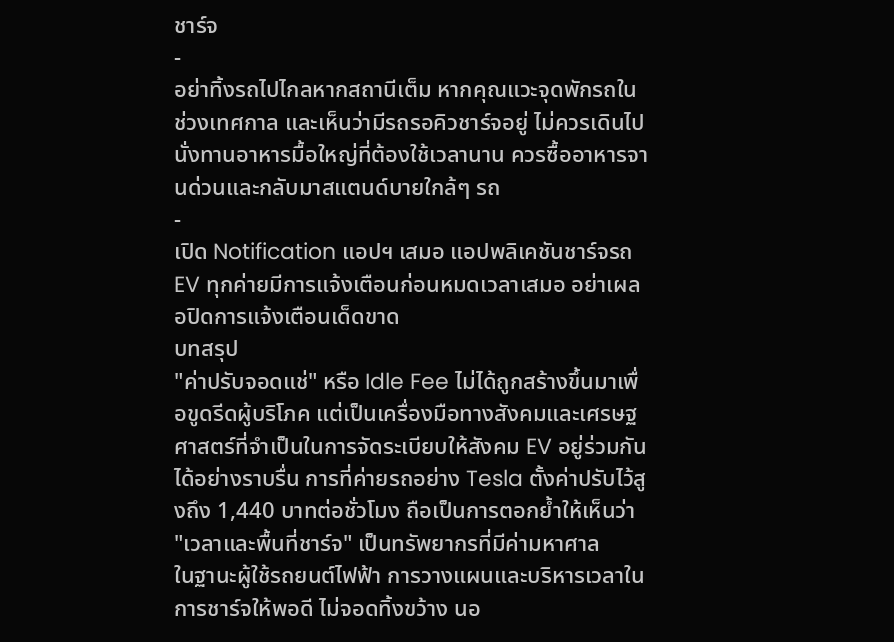ชาร์จ
-
อย่าทิ้งรถไปไกลหากสถานีเต็ม หากคุณแวะจุดพักรถในช่วงเทศกาล และเห็นว่ามีรถรอคิวชาร์จอยู่ ไม่ควรเดินไปนั่งทานอาหารมื้อใหญ่ที่ต้องใช้เวลานาน ควรซื้ออาหารจานด่วนและกลับมาสแตนด์บายใกล้ๆ รถ
-
เปิด Notification แอปฯ เสมอ แอปพลิเคชันชาร์จรถ EV ทุกค่ายมีการแจ้งเตือนก่อนหมดเวลาเสมอ อย่าเผลอปิดการแจ้งเตือนเด็ดขาด
บทสรุป
"ค่าปรับจอดแช่" หรือ Idle Fee ไม่ได้ถูกสร้างขึ้นมาเพื่อขูดรีดผู้บริโภค แต่เป็นเครื่องมือทางสังคมและเศรษฐศาสตร์ที่จำเป็นในการจัดระเบียบให้สังคม EV อยู่ร่วมกันได้อย่างราบรื่น การที่ค่ายรถอย่าง Tesla ตั้งค่าปรับไว้สูงถึง 1,440 บาทต่อชั่วโมง ถือเป็นการตอกย้ำให้เห็นว่า "เวลาและพื้นที่ชาร์จ" เป็นทรัพยากรที่มีค่ามหาศาล
ในฐานะผู้ใช้รถยนต์ไฟฟ้า การวางแผนและบริหารเวลาในการชาร์จให้พอดี ไม่จอดทิ้งขว้าง นอ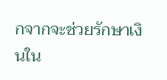กจากจะช่วยรักษาเงินใน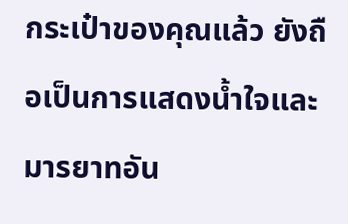กระเป๋าของคุณแล้ว ยังถือเป็นการแสดงน้ำใจและมารยาทอัน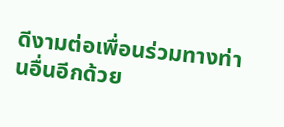ดีงามต่อเพื่อนร่วมทางท่านอื่นอีกด้วย